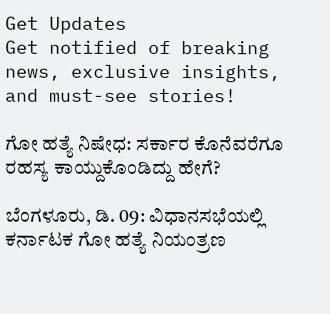Get Updates
Get notified of breaking news, exclusive insights, and must-see stories!

ಗೋ ಹತ್ಯೆ ನಿಷೇಧ: ಸರ್ಕಾರ ಕೊನೆವರೆಗೂ ರಹಸ್ಯ ಕಾಯ್ದುಕೊಂಡಿದ್ದು ಹೇಗೆ?

ಬೆಂಗಳೂರು, ಡಿ. 09: ವಿಧಾನಸಭೆಯಲ್ಲಿ ಕರ್ನಾಟಕ ಗೋ ಹತ್ಯೆ ನಿಯಂತ್ರಣ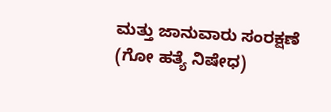ಮತ್ತು ಜಾನುವಾರು ಸಂರಕ್ಷಣೆ (ಗೋ ಹತ್ಯೆ ನಿಷೇಧ)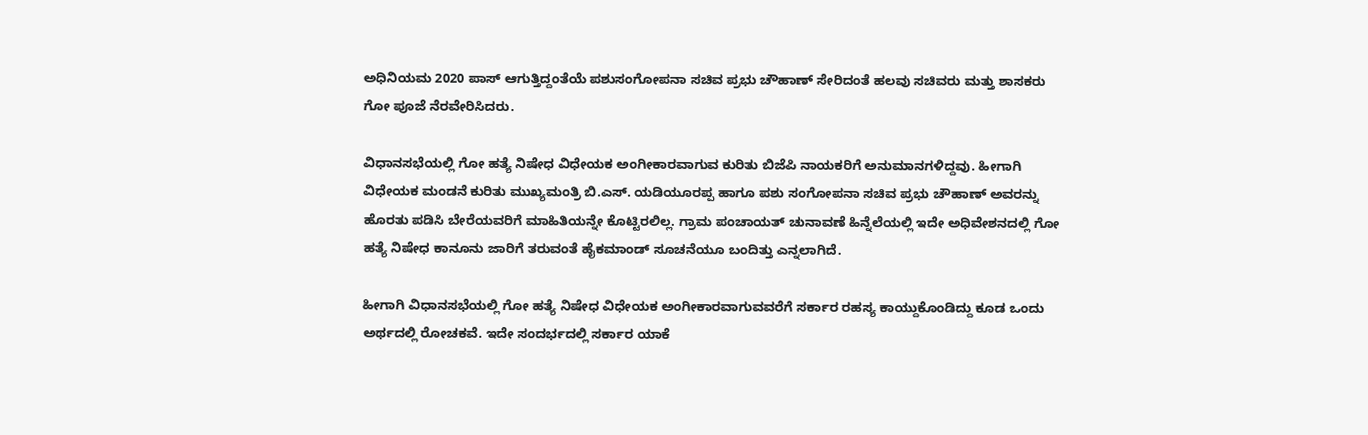ಅಧಿನಿಯಮ 2020 ಪಾಸ್‌ ಆಗುತ್ತಿದ್ದಂತೆಯೆ ಪಶುಸಂಗೋಪನಾ ಸಚಿವ ಪ್ರಭು ಚೌಹಾಣ್ ಸೇರಿದಂತೆ ಹಲವು ಸಚಿವರು ಮತ್ತು ಶಾಸಕರು ಗೋ ಪೂಜೆ ನೆರವೇರಿಸಿದರು.

ವಿಧಾನಸಭೆಯಲ್ಲಿ ಗೋ ಹತ್ಯೆ ನಿಷೇಧ ವಿಧೇಯಕ ಅಂಗೀಕಾರವಾಗುವ ಕುರಿತು ಬಿಜೆಪಿ ನಾಯಕರಿಗೆ ಅನುಮಾನಗಳಿದ್ದವು. ಹೀಗಾಗಿ ವಿಧೇಯಕ ಮಂಡನೆ ಕುರಿತು ಮುಖ್ಯಮಂತ್ರಿ ಬಿ.ಎಸ್. ಯಡಿಯೂರಪ್ಪ ಹಾಗೂ ಪಶು ಸಂಗೋಪನಾ ಸಚಿವ ಪ್ರಭು ಚೌಹಾಣ್ ಅವರನ್ನು ಹೊರತು ಪಡಿಸಿ ಬೇರೆಯವರಿಗೆ ಮಾಹಿತಿಯನ್ನೇ ಕೊಟ್ಟಿರಲಿಲ್ಲ. ಗ್ರಾಮ ಪಂಚಾಯತ್ ಚುನಾವಣೆ ಹಿನ್ನೆಲೆಯಲ್ಲಿ ಇದೇ ಅಧಿವೇಶನದಲ್ಲಿ ಗೋ ಹತ್ಯೆ ನಿಷೇಧ ಕಾನೂನು ಜಾರಿಗೆ ತರುವಂತೆ ಹೈಕಮಾಂಡ್ ಸೂಚನೆಯೂ ಬಂದಿತ್ತು ಎನ್ನಲಾಗಿದೆ.

ಹೀಗಾಗಿ ವಿಧಾನಸಭೆಯಲ್ಲಿ ಗೋ ಹತ್ಯೆ ನಿಷೇಧ ವಿಧೇಯಕ ಅಂಗೀಕಾರವಾಗುವವರೆಗೆ ಸರ್ಕಾರ ರಹಸ್ಯ ಕಾಯ್ದುಕೊಂಡಿದ್ದು ಕೂಡ ಒಂದು ಅರ್ಥದಲ್ಲಿ ರೋಚಕವೆ. ಇದೇ ಸಂದರ್ಭದಲ್ಲಿ ಸರ್ಕಾರ ಯಾಕೆ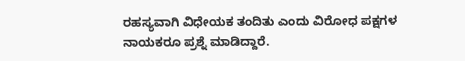ರಹಸ್ಯವಾಗಿ ವಿಧೇಯಕ ತಂದಿತು ಎಂದು ವಿರೋಧ ಪಕ್ಷಗಳ ನಾಯಕರೂ ಪ್ರಶ್ನೆ ಮಾಡಿದ್ದಾರೆ.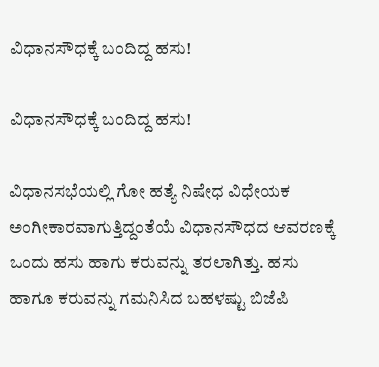ವಿಧಾನಸೌಧಕ್ಕೆ ಬಂದಿದ್ದ ಹಸು!

ವಿಧಾನಸೌಧಕ್ಕೆ ಬಂದಿದ್ದ ಹಸು!

ವಿಧಾನಸಭೆಯಲ್ಲಿ ಗೋ ಹತ್ಯೆ ನಿಷೇಧ ವಿಧೇಯಕ ಅಂಗೀಕಾರವಾಗುತ್ತಿದ್ದಂತೆಯೆ ವಿಧಾನಸೌಧದ ಆವರಣಕ್ಕೆ ಒಂದು ಹಸು ಹಾಗು ಕರುವನ್ನು ತರಲಾಗಿತ್ತು. ಹಸು ಹಾಗೂ ಕರುವನ್ನು ಗಮನಿಸಿದ ಬಹಳಷ್ಟು ಬಿಜೆಪಿ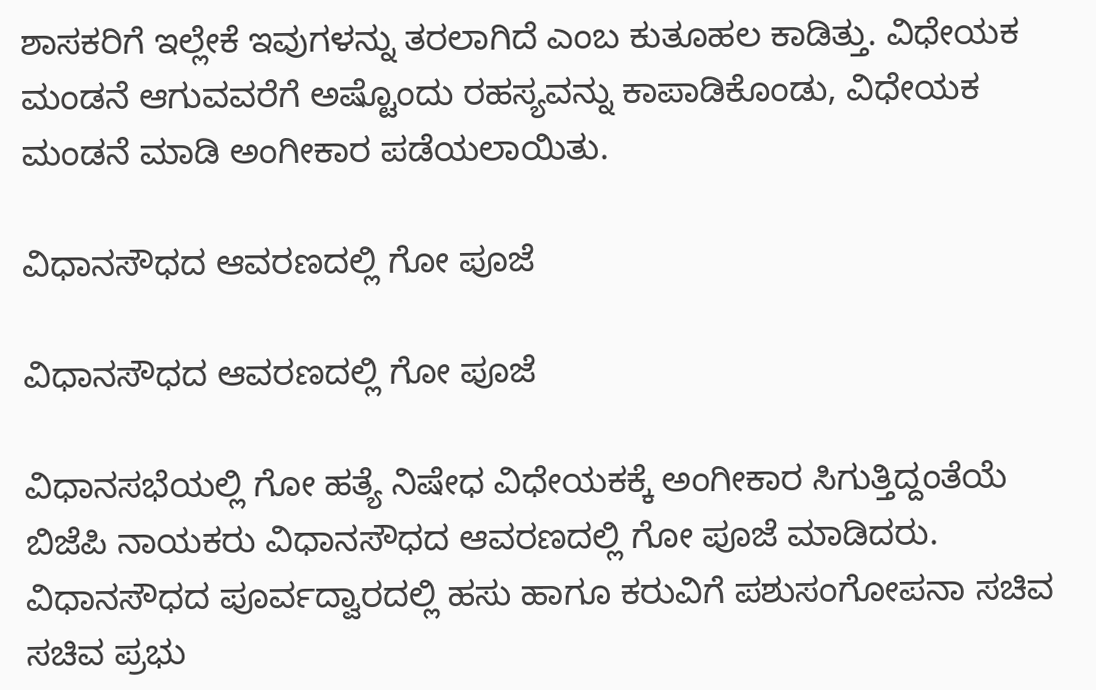ಶಾಸಕರಿಗೆ ಇಲ್ಲೇಕೆ ಇವುಗಳನ್ನು ತರಲಾಗಿದೆ ಎಂಬ ಕುತೂಹಲ ಕಾಡಿತ್ತು. ವಿಧೇಯಕ ಮಂಡನೆ ಆಗುವವರೆಗೆ ಅಷ್ಟೊಂದು ರಹಸ್ಯವನ್ನು ಕಾಪಾಡಿಕೊಂಡು, ವಿಧೇಯಕ ಮಂಡನೆ ಮಾಡಿ ಅಂಗೀಕಾರ ಪಡೆಯಲಾಯಿತು.

ವಿಧಾನಸೌಧದ ಆವರಣದಲ್ಲಿ ಗೋ ಪೂಜೆ

ವಿಧಾನಸೌಧದ ಆವರಣದಲ್ಲಿ ಗೋ ಪೂಜೆ

ವಿಧಾನಸಭೆಯಲ್ಲಿ ಗೋ ಹತ್ಯೆ ನಿಷೇಧ ವಿಧೇಯಕಕ್ಕೆ ಅಂಗೀಕಾರ ಸಿಗುತ್ತಿದ್ದಂತೆಯೆ ಬಿಜೆಪಿ ನಾಯಕರು ವಿಧಾನಸೌಧದ ಆವರಣದಲ್ಲಿ ಗೋ ಪೂಜೆ ಮಾಡಿದರು. ವಿಧಾನಸೌಧದ ಪೂರ್ವದ್ವಾರದಲ್ಲಿ ಹಸು ಹಾಗೂ ಕರುವಿಗೆ ಪಶುಸಂಗೋಪನಾ ಸಚಿವ ಸಚಿವ ಪ್ರಭು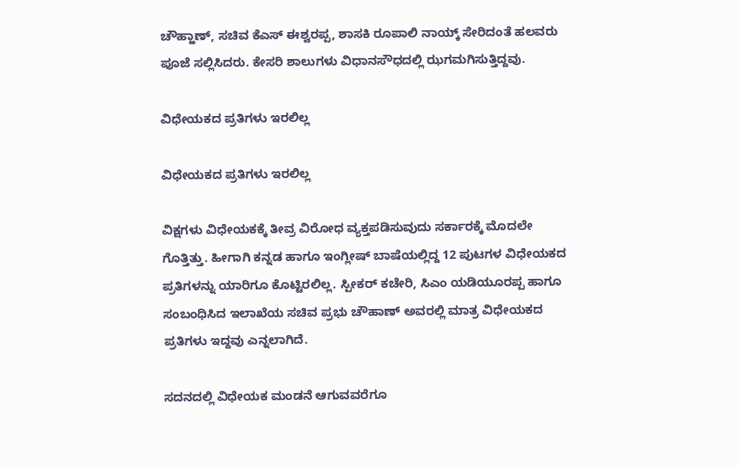ಚೌಹ್ಹಾಣ್, ಸಚಿವ ಕೆಎಸ್ ಈಶ್ವರಪ್ಪ, ಶಾಸಕಿ ರೂಪಾಲಿ ನಾಯ್ಕ್ ಸೇರಿದಂತೆ ಹಲವರು ಪೂಜೆ ಸಲ್ಲಿಸಿದರು. ಕೇಸರಿ ಶಾಲುಗಳು ವಿಧಾನಸೌಧದಲ್ಲಿ ಝಗಮಗಿಸುತ್ತಿದ್ದವು.

ವಿಧೇಯಕದ ಪ್ರತಿಗಳು ಇರಲಿಲ್ಲ

ವಿಧೇಯಕದ ಪ್ರತಿಗಳು ಇರಲಿಲ್ಲ

ವಿಕ್ಷಗಳು ವಿಧೇಯಕಕ್ಕೆ ತೀವ್ರ ವಿರೋಧ ವ್ಯಕ್ತಪಡಿಸುವುದು ಸರ್ಕಾರಕ್ಕೆ ಮೊದಲೇ ಗೊತ್ತಿತ್ತು. ಹೀಗಾಗಿ ಕನ್ನಡ ಹಾಗೂ ಇಂಗ್ಲೀಷ್ ಬಾಷೆಯಲ್ಲಿದ್ದ 12 ಪುಟಗಳ ವಿಧೇಯಕದ ಪ್ರತಿಗಳನ್ನು ಯಾರಿಗೂ ಕೊಟ್ಟಿರಲಿಲ್ಲ. ಸ್ಪೀಕರ್ ಕಚೇರಿ, ಸಿಎಂ ಯಡಿಯೂರಪ್ಪ ಹಾಗೂ ಸಂಬಂಧಿಸಿದ ಇಲಾಖೆಯ ಸಚಿವ ಪ್ರಭು ಚೌಹಾಣ್ ಅವರಲ್ಲಿ ಮಾತ್ರ ವಿಧೇಯಕದ ಪ್ರತಿಗಳು ಇದ್ದವು ಎನ್ನಲಾಗಿದೆ.

ಸದನದಲ್ಲಿ ವಿಧೇಯಕ ಮಂಡನೆ ಆಗುವವರೆಗೂ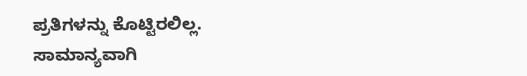ಪ್ರತಿಗಳನ್ನು ಕೊಟ್ಟಿರಲಿಲ್ಲ. ಸಾಮಾನ್ಯವಾಗಿ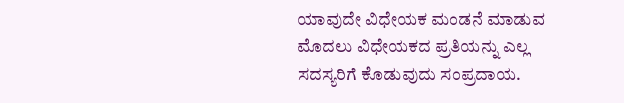ಯಾವುದೇ ವಿಧೇಯಕ ಮಂಡನೆ ಮಾಡುವ ಮೊದಲು ವಿಧೇಯಕದ ಪ್ರತಿಯನ್ನು ಎಲ್ಲ ಸದಸ್ಯರಿಗೆ ಕೊಡುವುದು ಸಂಪ್ರದಾಯ.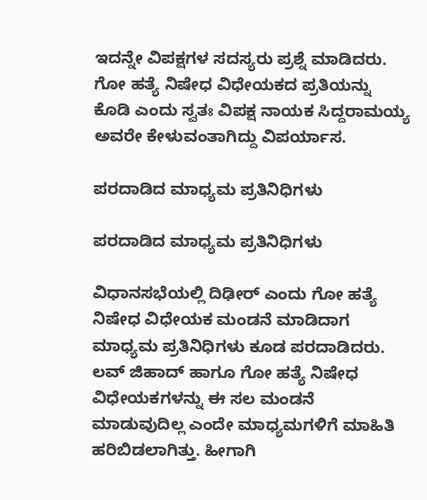ಇದನ್ನೇ ವಿಪಕ್ಷಗಳ ಸದಸ್ಯರು ಪ್ರಶ್ನೆ ಮಾಡಿದರು. ಗೋ ಹತ್ಯೆ ನಿಷೇಧ ವಿಧೇಯಕದ ಪ್ರತಿಯನ್ನು ಕೊಡಿ ಎಂದು ಸ್ವತಃ ವಿಪಕ್ಷ ನಾಯಕ ಸಿದ್ದರಾಮಯ್ಯ ಅವರೇ ಕೇಳುವಂತಾಗಿದ್ದು ವಿಪರ್ಯಾಸ.

ಪರದಾಡಿದ ಮಾಧ್ಯಮ ಪ್ರತಿನಿಧಿಗಳು

ಪರದಾಡಿದ ಮಾಧ್ಯಮ ಪ್ರತಿನಿಧಿಗಳು

ವಿಧಾನಸಭೆಯಲ್ಲಿ ದಿಢೀರ್ ಎಂದು ಗೋ ಹತ್ಯೆ ನಿಷೇಧ ವಿಧೇಯಕ ಮಂಡನೆ ಮಾಡಿದಾಗ ಮಾಧ್ಯಮ ಪ್ರತಿನಿಧಿಗಳು ಕೂಡ ಪರದಾಡಿದರು. ಲವ್ ಜಿಹಾದ್ ಹಾಗೂ ಗೋ ಹತ್ಯೆ ನಿಷೇಧ ವಿಧೇಯಕಗಳನ್ನು ಈ ಸಲ ಮಂಡನೆ ಮಾಡುವುದಿಲ್ಲ ಎಂದೇ ಮಾಧ್ಯಮಗಳಿಗೆ ಮಾಹಿತಿ ಹರಿಬಿಡಲಾಗಿತ್ತು. ಹೀಗಾಗಿ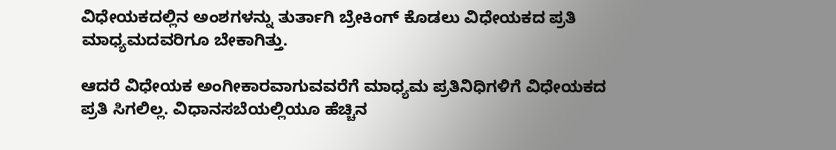ವಿಧೇಯಕದಲ್ಲಿನ ಅಂಶಗಳನ್ನು ತುರ್ತಾಗಿ ಬ್ರೇಕಿಂಗ್ ಕೊಡಲು ವಿಧೇಯಕದ ಪ್ರತಿ ಮಾಧ್ಯಮದವರಿಗೂ ಬೇಕಾಗಿತ್ತು.

ಆದರೆ ವಿಧೇಯಕ ಅಂಗೀಕಾರವಾಗುವವರೆಗೆ ಮಾಧ್ಯಮ ಪ್ರತಿನಿಧಿಗಳಿಗೆ ವಿಧೇಯಕದ ಪ್ರತಿ ಸಿಗಲಿಲ್ಲ. ವಿಧಾನಸಬೆಯಲ್ಲಿಯೂ ಹೆಚ್ಚಿನ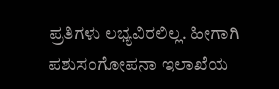ಪ್ರತಿಗಳು ಲಭ್ಯವಿರಲಿಲ್ಲ. ಹೀಗಾಗಿ ಪಶುಸಂಗೋಪನಾ ಇಲಾಖೆಯ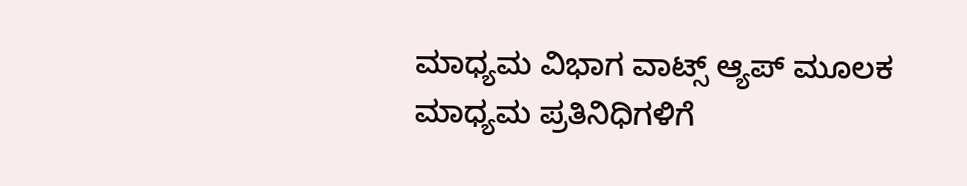ಮಾಧ್ಯಮ ವಿಭಾಗ ವಾಟ್ಸ್‌ ಆ್ಯಪ್‌ ಮೂಲಕ ಮಾಧ್ಯಮ ಪ್ರತಿನಿಧಿಗಳಿಗೆ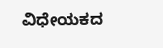ವಿಧೇಯಕದ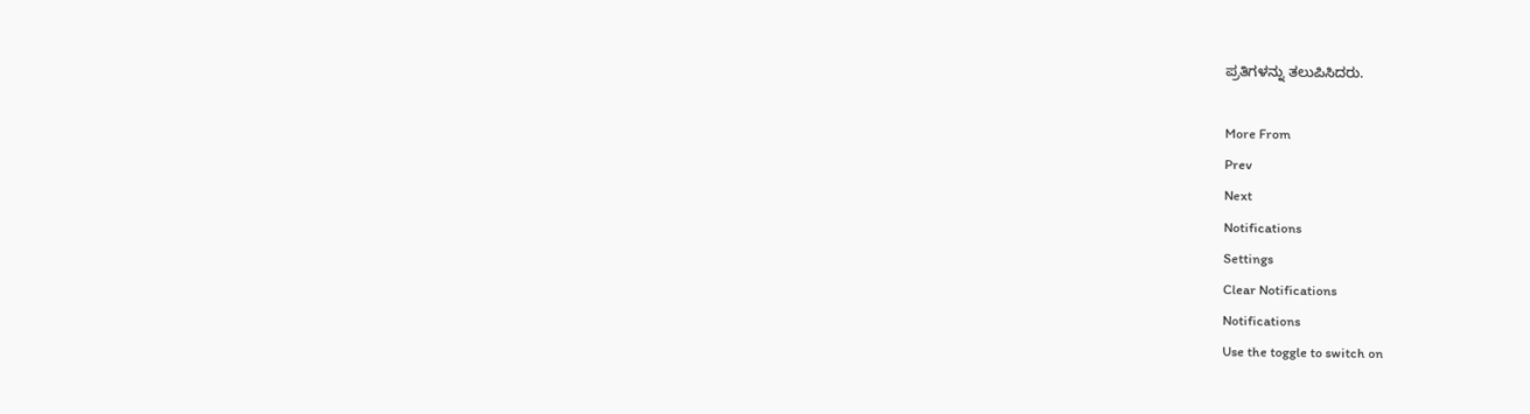ಪ್ರತಿಗಳನ್ನು ತಲುಪಿಸಿದರು.

More From
Prev
Next
Notifications
Settings
Clear Notifications
Notifications
Use the toggle to switch on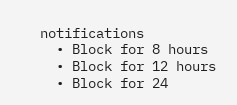notifications
  • Block for 8 hours
  • Block for 12 hours
  • Block for 24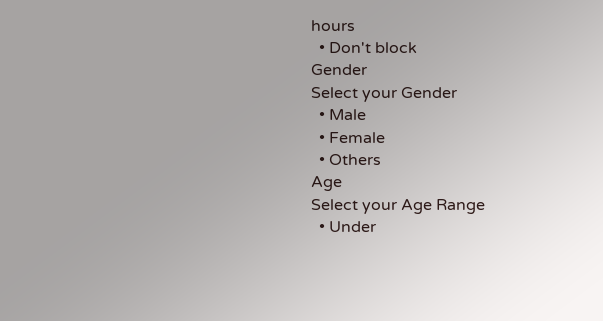hours
  • Don't block
Gender
Select your Gender
  • Male
  • Female
  • Others
Age
Select your Age Range
  • Under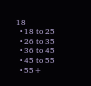18
  • 18 to 25
  • 26 to 35
  • 36 to 45
  • 45 to 55
  • 55+